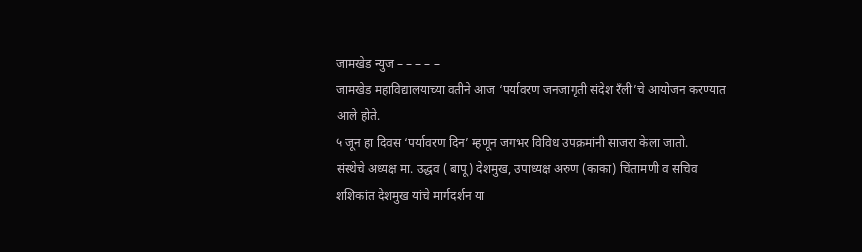जामखेड न्युज – – – – –
जामखेड महाविद्यालयाच्या वतीने आज ‘पर्यावरण जनजागृती संदेश रँली’चे आयोजन करण्यात आले होते.
५ जून हा दिवस ‘पर्यावरण दिन’ म्हणून जगभर विविध उपक्रमांनी साजरा केला जातो.
संस्थेचे अध्यक्ष मा. उद्धव ( बापू) देशमुख, उपाध्यक्ष अरुण (काका) चिंतामणी व सचिव शशिकांत देशमुख यांचे मार्गदर्शन या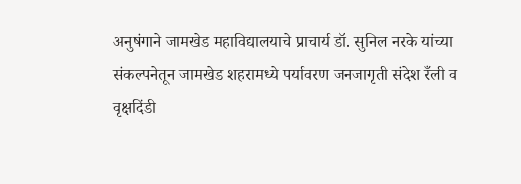अनुषंगाने जामखेड महाविद्यालयाचे प्राचार्य डॉ. सुनिल नरके यांच्या संकल्पनेतून जामखेड शहरामध्ये पर्यावरण जनजागृती संदेश रँली व वृक्षदिंडी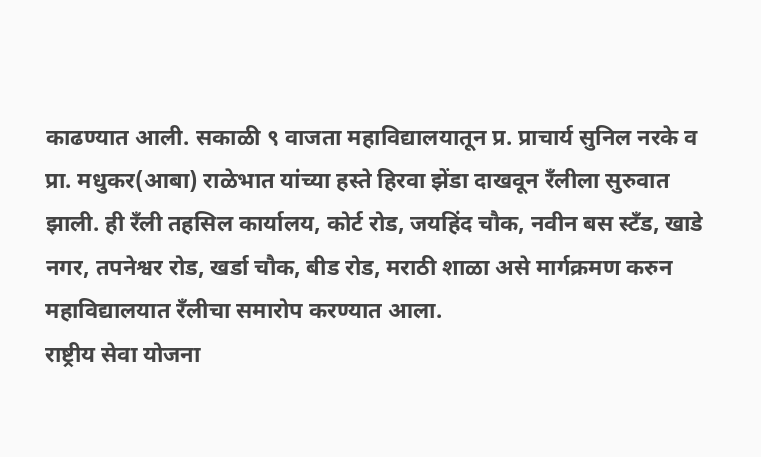काढण्यात आली. सकाळी ९ वाजता महाविद्यालयातून प्र. प्राचार्य सुनिल नरके व प्रा. मधुकर(आबा) राळेभात यांच्या हस्ते हिरवा झेंडा दाखवून रँलीला सुरुवात झाली. ही रँली तहसिल कार्यालय, कोर्ट रोड, जयहिंद चौक, नवीन बस स्टँड, खाडे नगर, तपनेश्वर रोड, खर्डा चौक, बीड रोड, मराठी शाळा असे मार्गक्रमण करुन महाविद्यालयात रँलीचा समारोप करण्यात आला.
राष्ट्रीय सेवा योजना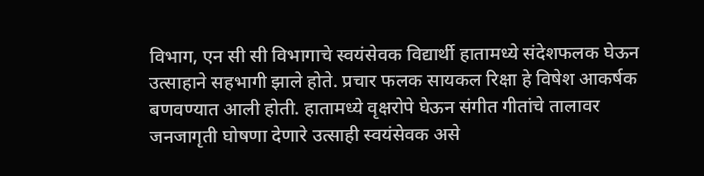विभाग, एन सी सी विभागाचे स्वयंसेवक विद्यार्थी हातामध्ये संदेशफलक घेऊन उत्साहाने सहभागी झाले होते. प्रचार फलक सायकल रिक्षा हे विषेश आकर्षक बणवण्यात आली होती. हातामध्ये वृक्षरोपे घेऊन संगीत गीतांचे तालावर जनजागृती घोषणा देणारे उत्साही स्वयंसेवक असे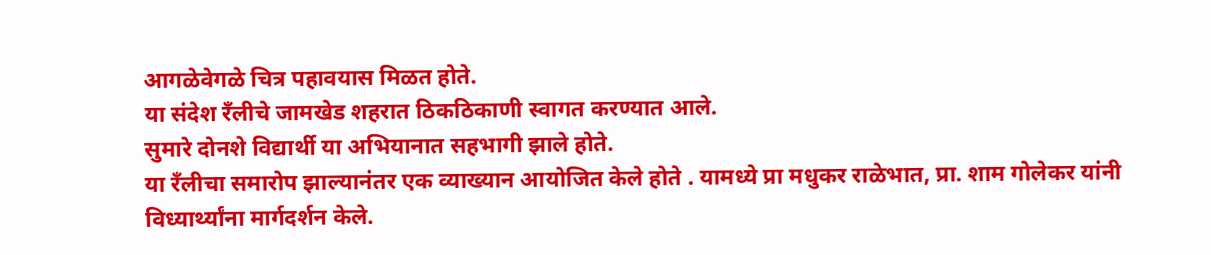आगळेवेगळे चित्र पहावयास मिळत होते.
या संदेश रँलीचे जामखेड शहरात ठिकठिकाणी स्वागत करण्यात आले.
सुमारे दोनशे विद्यार्थी या अभियानात सहभागी झाले होते.
या रँलीचा समारोप झाल्यानंतर एक व्याख्यान आयोजित केले होते . यामध्ये प्रा मधुकर राळेभात, प्रा. शाम गोलेकर यांनी विध्यार्थ्यांना मार्गदर्शन केले.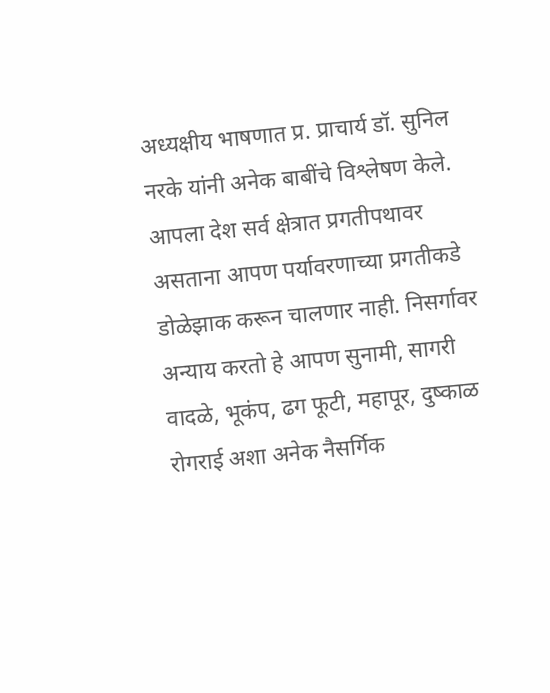अध्यक्षीय भाषणात प्र. प्राचार्य डॉ. सुनिल नरके यांनी अनेक बाबींचे विश्लेषण केले. आपला देश सर्व क्षेत्रात प्रगतीपथावर असताना आपण पर्यावरणाच्या प्रगतीकडे डोळेझाक करून चालणार नाही. निसर्गावर अन्याय करतो हे आपण सुनामी, सागरी वादळे, भूकंप, ढग फूटी, महापूर, दुष्काळ रोगराई अशा अनेक नैसर्गिक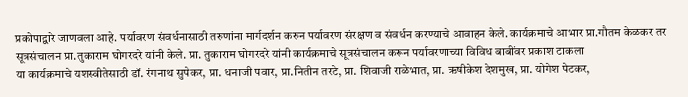प्रकोपाद्वारे जाणवला आहे. पर्यावरण संवर्धनासाठी तरुणांना मार्गदर्शन करुन पर्यावरण संरक्षण व संवर्धन करण्याचे आवाहन केले. कार्यक्रमाचे आभार प्रा.गौतम केळकर तर सूत्रसंचालन प्रा.तुकाराम घोगरदरे यांनी केले. प्रा. तुकाराम घोगरदरे यांनी कार्यक्रमाचे सूत्रसंचालन करून पर्यावरणाच्या विविध बाबींवर प्रकाश टाकला
या कार्यक्रमाचे यशस्वीतेसाठी डॉ. रंगनाथ सुपेकर, प्रा. धनाजी पवार, प्रा.नितीन तरटे, प्रा. शिवाजी राळेभात, प्रा. ऋषीकेश देशमुख, प्रा. योगेश पेटकर,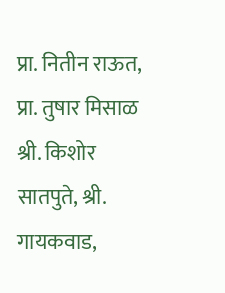प्रा. नितीन राऊत, प्रा. तुषार मिसाळ श्री. किशोर सातपुते, श्री. गायकवाड,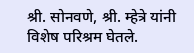श्री. सोनवणे, श्री. म्हेत्रे यांनी विशेष परिश्रम घेतले.